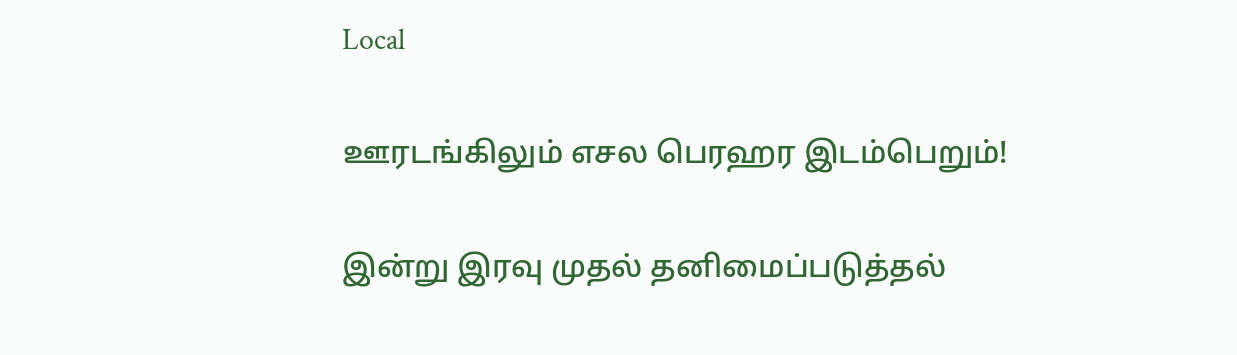Local

ஊரடங்கிலும் எசல பெரஹர இடம்பெறும்!

இன்று இரவு முதல் தனிமைப்படுத்தல்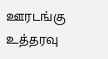ஊரடங்கு உத்தரவு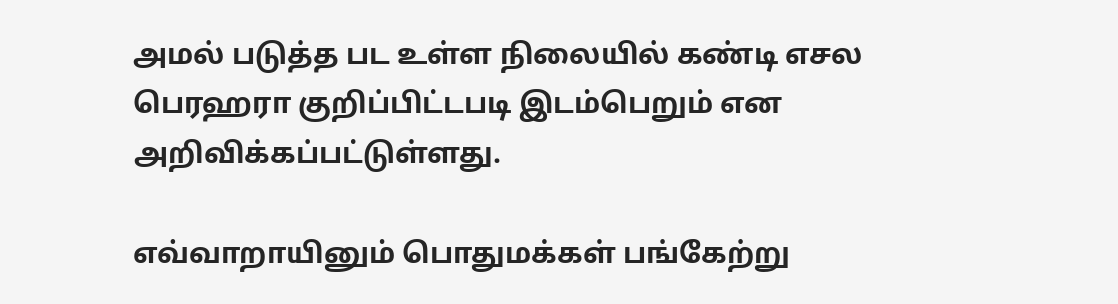அமல் படுத்த பட உள்ள நிலையில் கண்டி எசல பெரஹரா குறிப்பிட்டபடி இடம்பெறும் என அறிவிக்கப்பட்டுள்ளது.

எவ்வாறாயினும் பொதுமக்கள் பங்கேற்று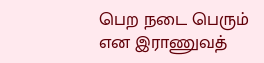பெற நடை பெரும் என இராணுவத்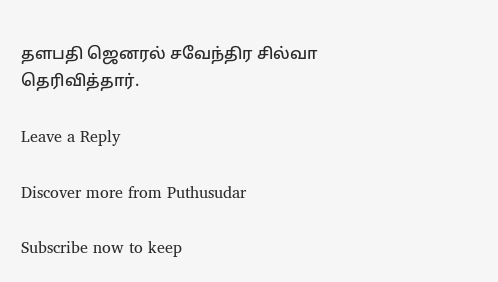தளபதி ஜெனரல் சவேந்திர சில்வா தெரிவித்தார்.

Leave a Reply

Discover more from Puthusudar

Subscribe now to keep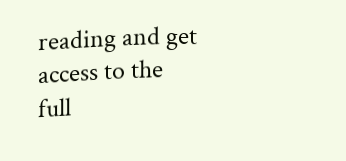reading and get access to the full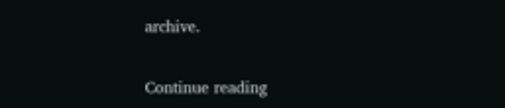archive.

Continue reading